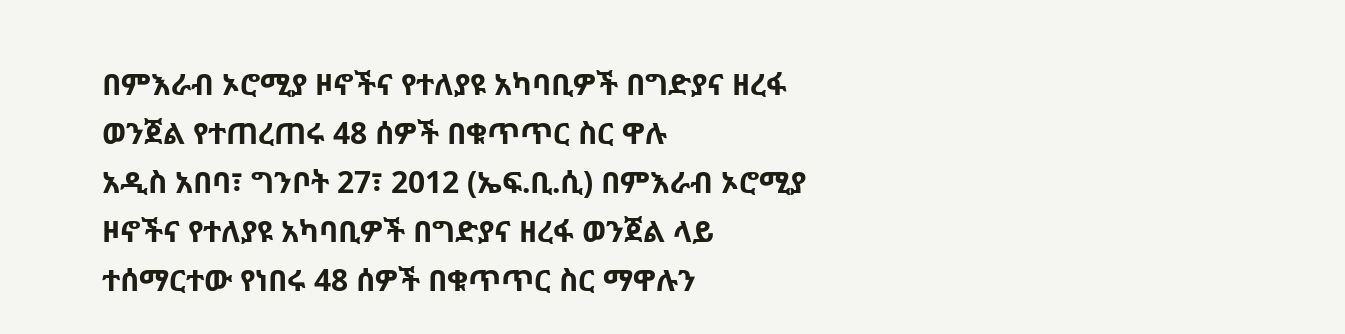በምእራብ ኦሮሚያ ዞኖችና የተለያዩ አካባቢዎች በግድያና ዘረፋ ወንጀል የተጠረጠሩ 48 ሰዎች በቁጥጥር ስር ዋሉ
አዲስ አበባ፣ ግንቦት 27፣ 2012 (ኤፍ.ቢ.ሲ) በምእራብ ኦሮሚያ ዞኖችና የተለያዩ አካባቢዎች በግድያና ዘረፋ ወንጀል ላይ ተሰማርተው የነበሩ 48 ሰዎች በቁጥጥር ስር ማዋሉን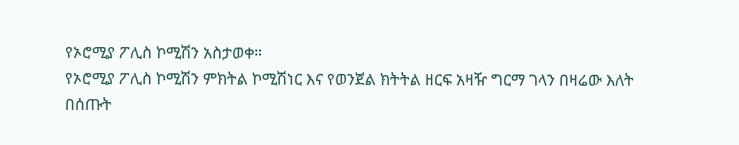የኦሮሚያ ፖሊስ ኮሚሽን አስታወቀ።
የኦሮሚያ ፖሊስ ኮሚሽን ምክትል ኮሚሽነር እና የወንጀል ክትትል ዘርፍ አዛዥ ግርማ ገላን በዛሬው እለት በሰጡት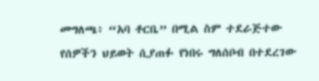መግለጫ፥ “አባ ቶርቤ” በሚል ስም ተደራጅተው የሰዎችን ህይወት ሲያጠፉ የነበሩ ግለሰቦብ በተደረገው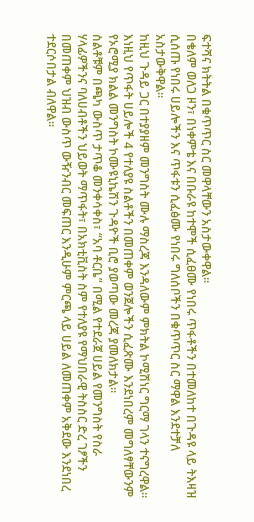ፍተሻና ክትትል በቁጥጥር ስር መዋላቸውን አስታውቀዋል።
በቄለም ወለጋ ዞን፣ በነቀምቴ እና በቡራዩ ከተሞች ሲፈፀሙ የነበሩ ጥፋቶችን በተመለከተ በጉዳዩ ላይ ትእዛዝ ሲሰጡ የነበሩ ሀይሎችን እና ጥፋቱን ሲፈፅሙ የነበሩ ግለሰቦችን በቁጥጥር ስር ማዋል እንደተቻለ አስታውቅዋል።
ከዚህ ጉዳይ ጋር በተያያዘም መንግስት ሙሉ ማስረጃ እንዳለውም ምክትል ኮሚሽነር ግርማ ገላን ተናግረዋል።
እነዚህ የጥፋት ሀይሎች 4 የተለያዩ ስልቶችን በመጠቀም ወንጀሎችን ሲፈጽሙ እንደነበረም መግለፃቸውንም የኦሮሚያ ክልል መንግስት ኮሙዩኒኬሽን ጉዳዮች ቢሮ ያወጣው መረጃ ያመለክታል።
ስልቶቹም በጫካ ውስጥ ታጥቆ መንቀሳቀስ፣ “አባ ቶርቤ” በሚል የተደራጀ ሀይል የመንግስት የስራ ሃላፊዎችንና ባለሀብቶችን ህይወት ማጥፋት፣ በአክቲቪስት ስም የተለያዩ የማህበራዊ ትስስር ድረ ገፆችን በመጠቀም ህዝብ ውስጥ ውዥንብር መፍጠር እንዲሁም ምርጫ ላይ ሀይል ለመጠቀም አቅደው እንደነበረ ተደርሶበታል ብለዋል።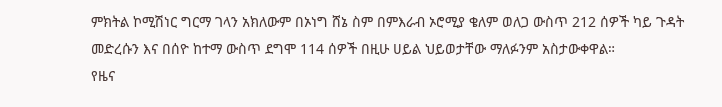ምክትል ኮሚሽነር ግርማ ገላን አክለውም በኦነግ ሸኔ ስም በምእራብ ኦሮሚያ ቄለም ወለጋ ውስጥ 212 ሰዎች ካይ ጉዳት መድረሱን እና በሰዮ ከተማ ውስጥ ደግሞ 114 ሰዎች በዚሁ ሀይል ህይወታቸው ማለፉንም አስታውቀዋል።
የዜና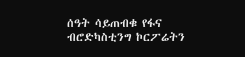ሰዓት ሳይጠብቁ የፋና ብሮድካስቲንግ ኮርፖሬትን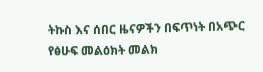ትኩስ እና ሰበር ዜናዎችን በፍጥነት በአጭር የፅሁፍ መልዕክት መልክ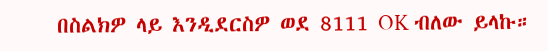በስልክዎ ላይ እንዲደርስዎ ወደ 8111 OK ብለው ይላኩ።